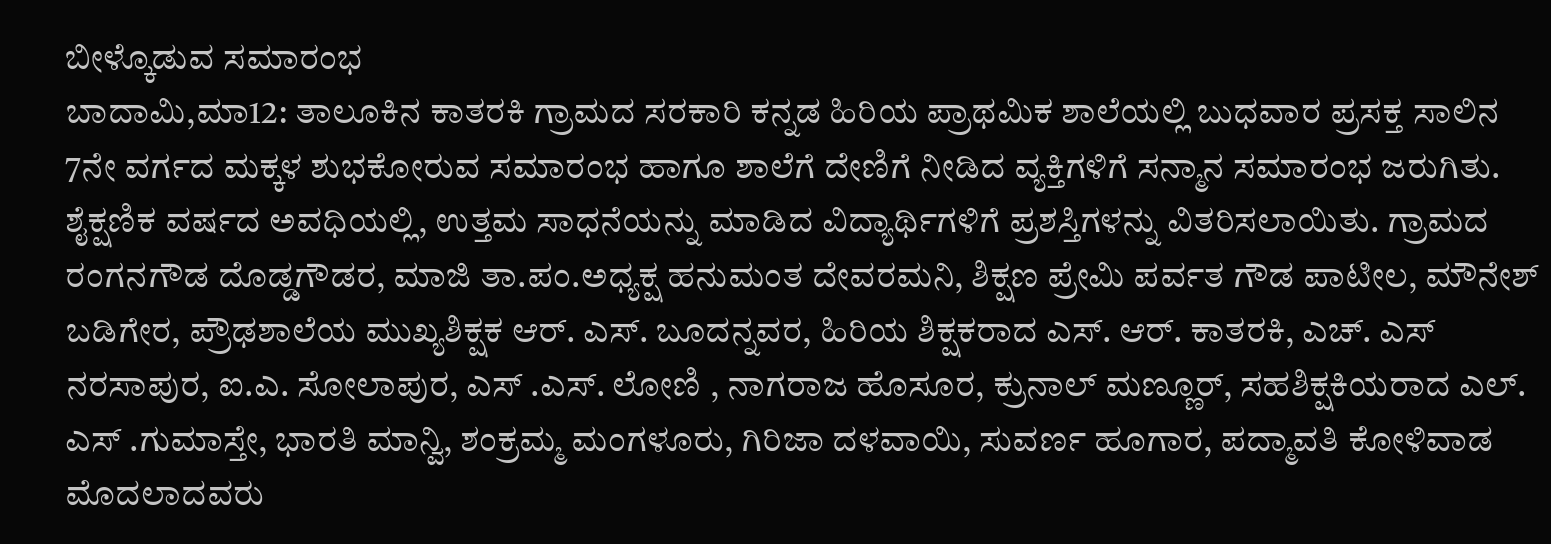ಬೀಳ್ಕೊಡುವ ಸಮಾರಂಭ
ಬಾದಾಮಿ,ಮಾ12: ತಾಲೂಕಿನ ಕಾತರಕಿ ಗ್ರಾಮದ ಸರಕಾರಿ ಕನ್ನಡ ಹಿರಿಯ ಪ್ರಾಥಮಿಕ ಶಾಲೆಯಲ್ಲಿ ಬುಧವಾರ ಪ್ರಸಕ್ತ ಸಾಲಿನ 7ನೇ ವರ್ಗದ ಮಕ್ಕಳ ಶುಭಕೋರುವ ಸಮಾರಂಭ ಹಾಗೂ ಶಾಲೆಗೆ ದೇಣಿಗೆ ನೀಡಿದ ವ್ಯಕ್ತಿಗಳಿಗೆ ಸನ್ಮಾನ ಸಮಾರಂಭ ಜರುಗಿತು.
ಶೈಕ್ಷಣಿಕ ವರ್ಷದ ಅವಧಿಯಲ್ಲಿ, ಉತ್ತಮ ಸಾಧನೆಯನ್ನು ಮಾಡಿದ ವಿದ್ಯಾರ್ಥಿಗಳಿಗೆ ಪ್ರಶಸ್ತಿಗಳನ್ನು ವಿತರಿಸಲಾಯಿತು. ಗ್ರಾಮದ ರಂಗನಗೌಡ ದೊಡ್ಡಗೌಡರ, ಮಾಜಿ ತಾ.ಪಂ.ಅಧ್ಯಕ್ಷ ಹನುಮಂತ ದೇವರಮನಿ, ಶಿಕ್ಷಣ ಪ್ರೇಮಿ ಪರ್ವತ ಗೌಡ ಪಾಟೀಲ, ಮೌನೇಶ್ ಬಡಿಗೇರ, ಪ್ರೌಢಶಾಲೆಯ ಮುಖ್ಯಶಿಕ್ಷಕ ಆರ್. ಎಸ್. ಬೂದನ್ನವರ, ಹಿರಿಯ ಶಿಕ್ಷಕರಾದ ಎಸ್. ಆರ್. ಕಾತರಕಿ, ಎಚ್. ಎಸ್ ನರಸಾಪುರ, ಐ.ಎ. ಸೋಲಾಪುರ, ಎಸ್ .ಎಸ್. ಲೋಣಿ , ನಾಗರಾಜ ಹೊಸೂರ, ಕ್ರುನಾಲ್ ಮಣ್ಣೂರ್, ಸಹಶಿಕ್ಷಕಿಯರಾದ ಎಲ್. ಎಸ್ .ಗುಮಾಸ್ತೇ, ಭಾರತಿ ಮಾನ್ವಿ, ಶಂಕ್ರಮ್ಮ ಮಂಗಳೂರು, ಗಿರಿಜಾ ದಳವಾಯಿ, ಸುವರ್ಣ ಹೂಗಾರ, ಪದ್ಮಾವತಿ ಕೋಳಿವಾಡ ಮೊದಲಾದವರು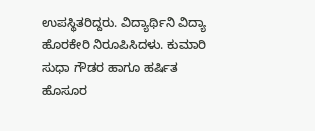ಉಪಸ್ಥಿತರಿದ್ದರು. ವಿದ್ಯಾರ್ಥಿನಿ ವಿದ್ಯಾ ಹೊರಕೇರಿ ನಿರೂಪಿಸಿದಳು. ಕುಮಾರಿ ಸುಧಾ ಗೌಡರ ಹಾಗೂ ಹರ್ಷಿತ ಹೊಸೂರ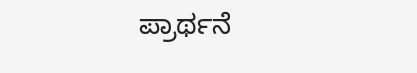ಪ್ರಾರ್ಥನೆ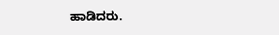ಹಾಡಿದರು.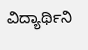ವಿದ್ಯಾರ್ಥಿನಿ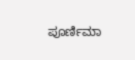ಪೂರ್ಣಿಮಾ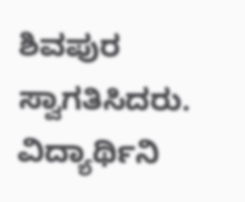ಶಿವಪುರ ಸ್ವಾಗತಿಸಿದರು. ವಿದ್ಯಾರ್ಥಿನಿ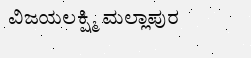ವಿಜಯಲಕ್ಷ್ಮಿ ಮಲ್ಲಾಪುರ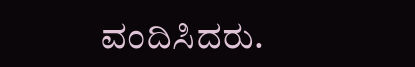ವಂದಿಸಿದರು.